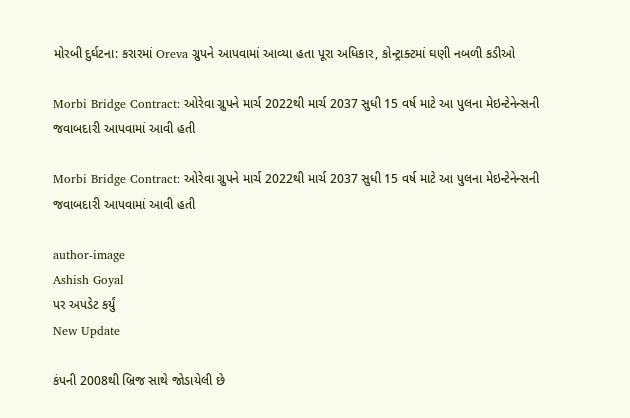મોરબી દુર્ઘટના: કરારમાં Oreva ગ્રુપને આપવામાં આવ્યા હતા પૂરા અધિકાર, કોન્ટ્રાક્ટમાં ઘણી નબળી કડીઓ

Morbi Bridge Contract: ઓરેવા ગ્રુપને માર્ચ 2022થી માર્ચ 2037 સુધી 15 વર્ષ માટે આ પુલના મેઇન્ટેનેન્સની જવાબદારી આપવામાં આવી હતી

Morbi Bridge Contract: ઓરેવા ગ્રુપને માર્ચ 2022થી માર્ચ 2037 સુધી 15 વર્ષ માટે આ પુલના મેઇન્ટેનેન્સની જવાબદારી આપવામાં આવી હતી

author-image
Ashish Goyal
પર અપડેટ કર્યું
New Update

કંપની 2008થી બ્રિજ સાથે જોડાયેલી છે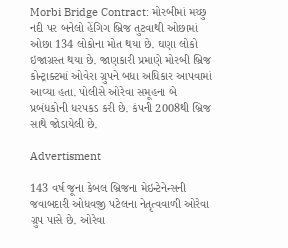Morbi Bridge Contract: મોરબીમાં મચ્છુ નદી પર બનેલો હેંગિગ બ્રિજ તુટવાથી ઓછામાં ઓછા 134 લોકોના મોત થયા છે. ઘણા લોકો ઇજાગ્રસ્ત થયા છે. જાણકારી પ્રમાણે મોરબી બ્રિજ કોન્ટ્રાક્ટમાં ઓવેરા ગ્રુપને બધા અધિકાર આપવામાં આવ્યા હતા. પોલીસે ઓરેવા સમૂહના બે પ્રબંધકોની ધરપકડ કરી છે. કંપની 2008થી બ્રિજ સાથે જોડાયેલી છે.

Advertisment

143 વર્ષ જૂના કેબલ બ્રિજના મેઇન્ટેનેન્સની જવાબદારી ઓધવજી પટેલના નેતૃત્વવાળી ઓરેવા ગ્રુપ પાસે છે. ઓરેવા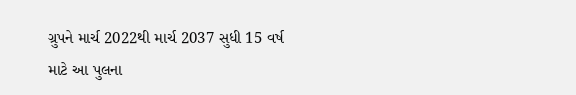ગ્રુપને માર્ચ 2022થી માર્ચ 2037 સુધી 15 વર્ષ માટે આ પુલના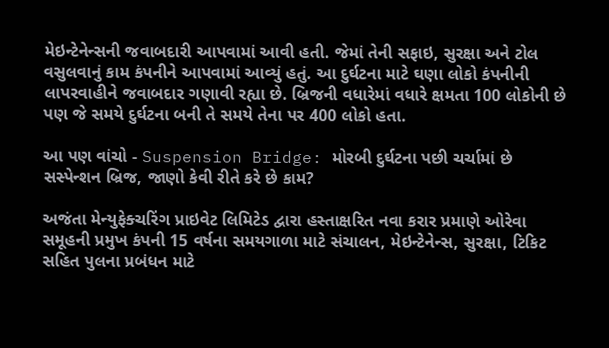મેઇન્ટેનેન્સની જવાબદારી આપવામાં આવી હતી. જેમાં તેની સફાઇ, સુરક્ષા અને ટોલ વસુલવાનું કામ કંપનીને આપવામાં આવ્યું હતું. આ દુર્ઘટના માટે ઘણા લોકો કંપનીની લાપરવાહીને જવાબદાર ગણાવી રહ્યા છે. બ્રિજની વધારેમાં વધારે ક્ષમતા 100 લોકોની છે પણ જે સમયે દુર્ઘટના બની તે સમયે તેના પર 400 લોકો હતા.

આ પણ વાંચો - Suspension Bridge: મોરબી દુર્ઘટના પછી ચર્ચામાં છે સસ્પેન્શન બ્રિજ, જાણો કેવી રીતે કરે છે કામ?

અજંતા મેન્યુફેક્ચરિંગ પ્રાઇવેટ લિમિટેડ દ્વારા હસ્તાક્ષરિત નવા કરાર પ્રમાણે ઓરેવા સમૂહની પ્રમુખ કંપની 15 વર્ષના સમયગાળા માટે સંચાલન, મેઇન્ટેનેન્સ, સુરક્ષા, ટિકિટ સહિત પુલના પ્રબંધન માટે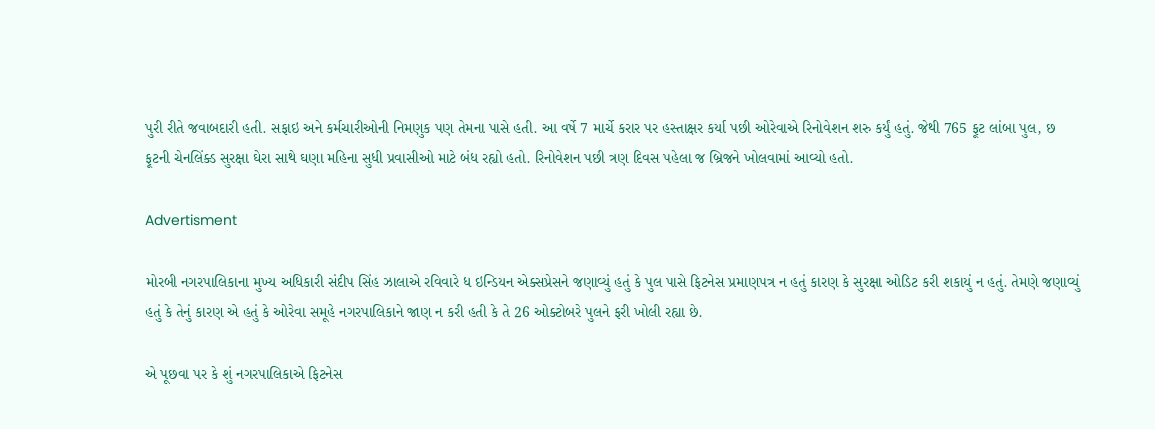પુરી રીતે જવાબદારી હતી. સફાઇ અને કર્મચારીઓની નિમણુક પણ તેમના પાસે હતી. આ વર્ષે 7 માર્ચે કરાર પર હસ્તાક્ષર કર્યા પછી ઓરેવાએ રિનોવેશન શરુ કર્યું હતું. જેથી 765 ફૂટ લાંબા પુલ, છ ફૂટની ચેનલિંક્ડ સુરક્ષા ઘેરા સાથે ઘણા મહિના સુધી પ્રવાસીઓ માટે બંધ રહ્યો હતો. રિનોવેશન પછી ત્રણ દિવસ પહેલા જ બ્રિજને ખોલવામાં આવ્યો હતો.

Advertisment

મોરબી નગરપાલિકાના મુખ્ય અધિકારી સંદીપ સિંહ ઝાલાએ રવિવારે ધ ઇન્ડિયન એક્સપ્રેસને જણાવ્યું હતું કે પુલ પાસે ફિટનેસ પ્રમાણપત્ર ન હતું કારણ કે સુરક્ષા ઓડિટ કરી શકાયું ન હતું. તેમણે જણાવ્યું હતું કે તેનું કારણ એ હતું કે ઓરેવા સમૂહે નગરપાલિકાને જાણ ન કરી હતી કે તે 26 ઓક્ટોબરે પુલને ફરી ખોલી રહ્યા છે.

એ પૂછવા પર કે શું નગરપાલિકાએ ફિટનેસ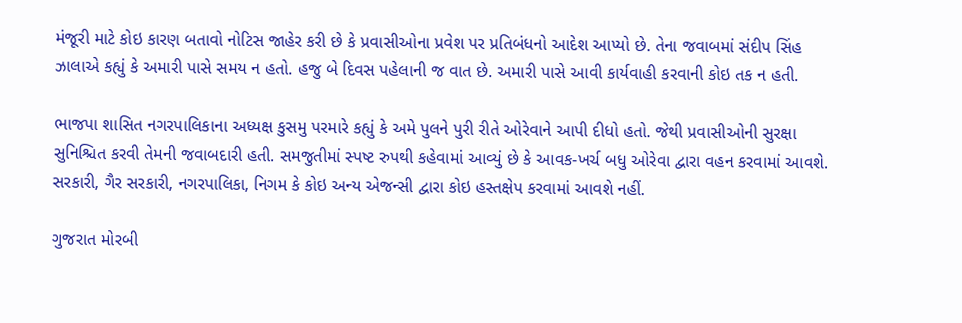મંજૂરી માટે કોઇ કારણ બતાવો નોટિસ જાહેર કરી છે કે પ્રવાસીઓના પ્રવેશ પર પ્રતિબંધનો આદેશ આપ્યો છે. તેના જવાબમાં સંદીપ સિંહ ઝાલાએ કહ્યું કે અમારી પાસે સમય ન હતો. હજુ બે દિવસ પહેલાની જ વાત છે. અમારી પાસે આવી કાર્યવાહી કરવાની કોઇ તક ન હતી.

ભાજપા શાસિત નગરપાલિકાના અધ્યક્ષ કુસમુ પરમારે કહ્યું કે અમે પુલને પુરી રીતે ઓરેવાને આપી દીધો હતો. જેથી પ્રવાસીઓની સુરક્ષા સુનિશ્ચિત કરવી તેમની જવાબદારી હતી. સમજુતીમાં સ્પષ્ટ રુપથી કહેવામાં આવ્યું છે કે આવક-ખર્ચ બધુ ઓરેવા દ્વારા વહન કરવામાં આવશે. સરકારી, ગૈર સરકારી, નગરપાલિકા, નિગમ કે કોઇ અન્ય એજન્સી દ્વારા કોઇ હસ્તક્ષેપ કરવામાં આવશે નહીં.

ગુજરાત મોરબી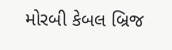મોરબી કેબલ બ્રિજ